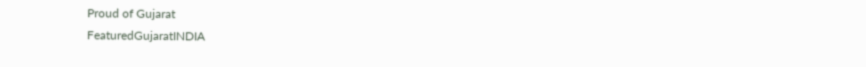Proud of Gujarat
FeaturedGujaratINDIA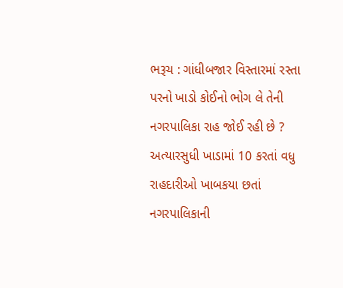ભરૂચ : ગાંધીબજાર વિસ્તારમાં રસ્તા પરનો ખાડો કોઈનો ભોગ લે તેની નગરપાલિકા રાહ જોઈ રહી છે ? અત્યારસુધી ખાડામાં 10 કરતાં વધુ રાહદારીઓ ખાબકયા છતાં નગરપાલિકાની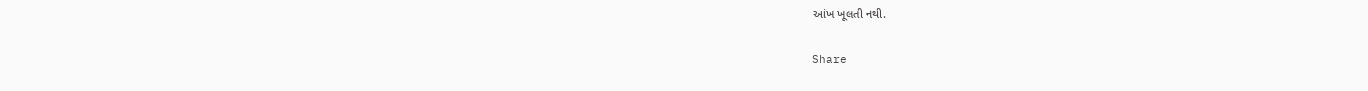આંખ ખૂલતી નથી.

Share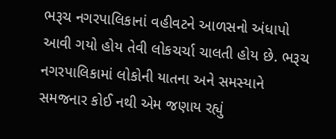ભરૂચ નગરપાલિકાનાં વહીવટને આળસનો અંધાપો આવી ગયો હોય તેવી લોકચર્ચા ચાલતી હોય છે. ભરૂચ નગરપાલિકામાં લોકોની યાતના અને સમસ્યાને સમજનાર કોઈ નથી એમ જણાય રહ્યું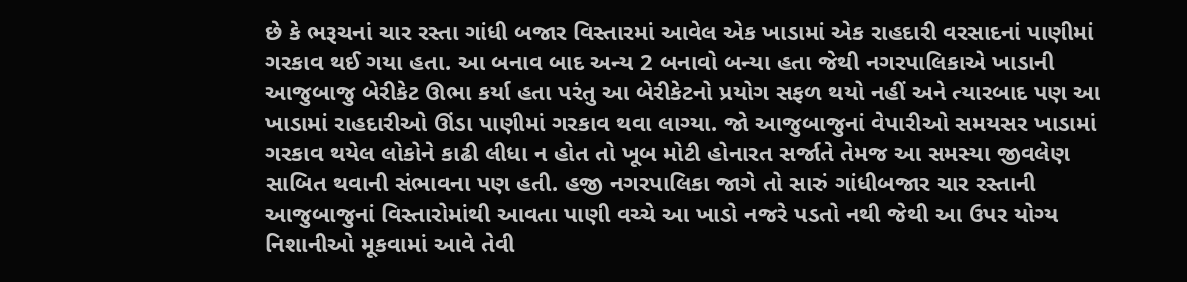છે કે ભરૂચનાં ચાર રસ્તા ગાંધી બજાર વિસ્તારમાં આવેલ એક ખાડામાં એક રાહદારી વરસાદનાં પાણીમાં ગરકાવ થઈ ગયા હતા. આ બનાવ બાદ અન્ય 2 બનાવો બન્યા હતા જેથી નગરપાલિકાએ ખાડાની આજુબાજુ બેરીકેટ ઊભા કર્યા હતા પરંતુ આ બેરીકેટનો પ્રયોગ સફળ થયો નહીં અને ત્યારબાદ પણ આ ખાડામાં રાહદારીઓ ઊંડા પાણીમાં ગરકાવ થવા લાગ્યા. જો આજુબાજુનાં વેપારીઓ સમયસર ખાડામાં ગરકાવ થયેલ લોકોને કાઢી લીધા ન હોત તો ખૂબ મોટી હોનારત સર્જાતે તેમજ આ સમસ્યા જીવલેણ સાબિત થવાની સંભાવના પણ હતી. હજી નગરપાલિકા જાગે તો સારું ગાંધીબજાર ચાર રસ્તાની આજુબાજુનાં વિસ્તારોમાંથી આવતા પાણી વચ્ચે આ ખાડો નજરે પડતો નથી જેથી આ ઉપર યોગ્ય નિશાનીઓ મૂકવામાં આવે તેવી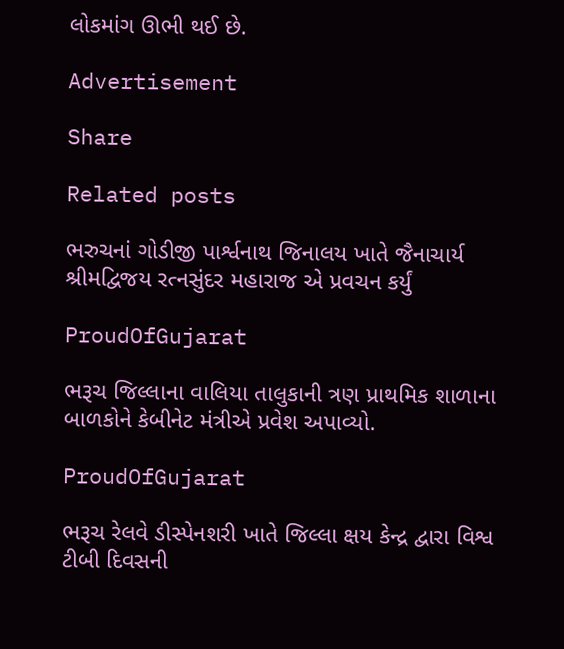લોકમાંગ ઊભી થઈ છે.

Advertisement

Share

Related posts

ભરુચનાં ગોડીજી પાર્શ્વનાથ જિનાલય ખાતે જૈનાચાર્ય શ્રીમદ્વિજય રત્નસુંદર મહારાજ એ પ્રવચન કર્યું

ProudOfGujarat

ભરૂચ જિલ્લાના વાલિયા તાલુકાની ત્રણ પ્રાથમિક શાળાના બાળકોને કેબીનેટ મંત્રીએ પ્રવેશ અપાવ્યો.

ProudOfGujarat

ભરૂચ રેલવે ડીસ્પેનશરી ખાતે જિલ્લા ક્ષય કેન્દ્ર દ્વારા વિશ્વ ટીબી દિવસની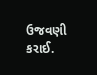ઉજવણી કરાઈ.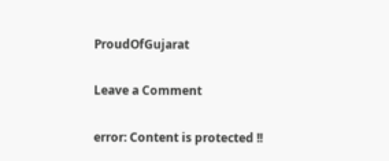ProudOfGujarat

Leave a Comment

error: Content is protected !!